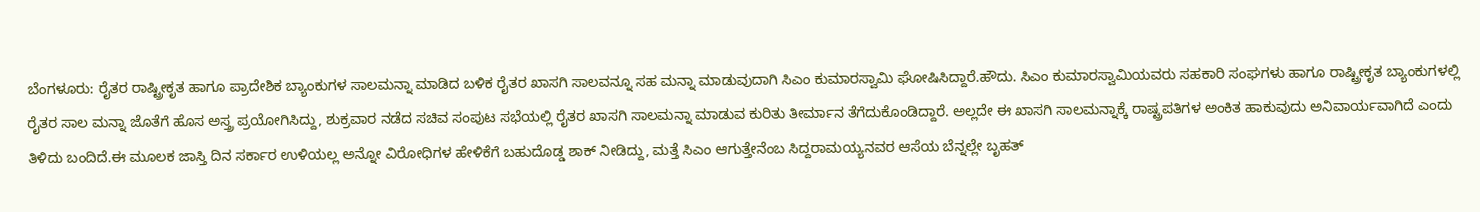ಬೆಂಗಳೂರು: ರೈತರ ರಾಷ್ಟ್ರೀಕೃತ ಹಾಗೂ ಪ್ರಾದೇಶಿಕ ಬ್ಯಾಂಕುಗಳ ಸಾಲಮನ್ನಾ ಮಾಡಿದ ಬಳಿಕ ರೈತರ ಖಾಸಗಿ ಸಾಲವನ್ನೂ ಸಹ ಮನ್ನಾ ಮಾಡುವುದಾಗಿ ಸಿಎಂ ಕುಮಾರಸ್ವಾಮಿ ಘೋಷಿಸಿದ್ದಾರೆ.ಹೌದು. ಸಿಎಂ ಕುಮಾರಸ್ವಾಮಿಯವರು ಸಹಕಾರಿ ಸಂಘಗಳು ಹಾಗೂ ರಾಷ್ಟ್ರೀಕೃತ ಬ್ಯಾಂಕುಗಳಲ್ಲಿ ರೈತರ ಸಾಲ ಮನ್ನಾ ಜೊತೆಗೆ ಹೊಸ ಅಸ್ತ್ರ ಪ್ರಯೋಗಿಸಿದ್ದು, ಶುಕ್ರವಾರ ನಡೆದ ಸಚಿವ ಸಂಪುಟ ಸಭೆಯಲ್ಲಿ ರೈತರ ಖಾಸಗಿ ಸಾಲಮನ್ನಾ ಮಾಡುವ ಕುರಿತು ತೀರ್ಮಾನ ತೆಗೆದುಕೊಂಡಿದ್ದಾರೆ. ಅಲ್ಲದೇ ಈ ಖಾಸಗಿ ಸಾಲಮನ್ನಾಕ್ಕೆ ರಾಷ್ಟ್ರಪತಿಗಳ ಅಂಕಿತ ಹಾಕುವುದು ಅನಿವಾರ್ಯವಾಗಿದೆ ಎಂದು ತಿಳಿದು ಬಂದಿದೆ.ಈ ಮೂಲಕ ಜಾಸ್ತಿ ದಿನ ಸರ್ಕಾರ ಉಳಿಯಲ್ಲ ಅನ್ನೋ ವಿರೋಧಿಗಳ ಹೇಳಿಕೆಗೆ ಬಹುದೊಡ್ಡ ಶಾಕ್ ನೀಡಿದ್ದು, ಮತ್ತೆ ಸಿಎಂ ಆಗುತ್ತೇನೆಂಬ ಸಿದ್ದರಾಮಯ್ಯನವರ ಆಸೆಯ ಬೆನ್ನಲ್ಲೇ ಬೃಹತ್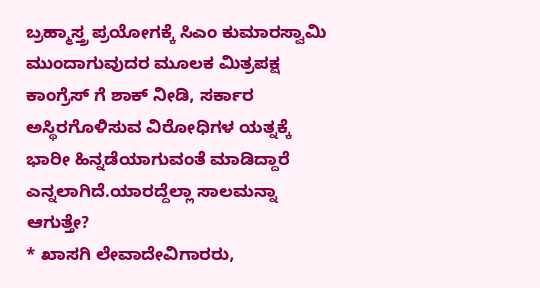ಬ್ರಹ್ಮಾಸ್ತ್ರ ಪ್ರಯೋಗಕ್ಕೆ ಸಿಎಂ ಕುಮಾರಸ್ವಾಮಿ ಮುಂದಾಗುವುದರ ಮೂಲಕ ಮಿತ್ರಪಕ್ಷ ಕಾಂಗ್ರೆಸ್ ಗೆ ಶಾಕ್ ನೀಡಿ, ಸರ್ಕಾರ ಅಸ್ಥಿರಗೊಳಿಸುವ ವಿರೋಧಿಗಳ ಯತ್ನಕ್ಕೆ ಭಾರೀ ಹಿನ್ನಡೆಯಾಗುವಂತೆ ಮಾಡಿದ್ದಾರೆ ಎನ್ನಲಾಗಿದೆ.ಯಾರದ್ದೆಲ್ಲಾ ಸಾಲಮನ್ನಾ ಆಗುತ್ತೇ?
* ಖಾಸಗಿ ಲೇವಾದೇವಿಗಾರರು,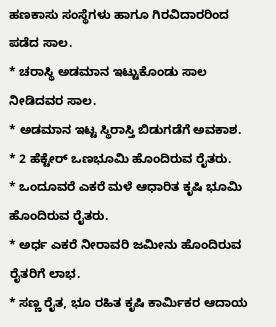ಹಣಕಾಸು ಸಂಸ್ಥೆಗಳು ಹಾಗೂ ಗಿರವಿದಾರರಿಂದ ಪಡೆದ ಸಾಲ.
* ಚರಾಸ್ಥಿ ಅಡಮಾನ ಇಟ್ಟುಕೊಂಡು ಸಾಲ ನೀಡಿದವರ ಸಾಲ.
* ಅಡಮಾನ ಇಟ್ಟ ಸ್ಥಿರಾಸ್ತಿ ಬಿಡುಗಡೆಗೆ ಅವಕಾಶ.
* 2 ಹೆಕ್ಟೇರ್ ಒಣಭೂಮಿ ಹೊಂದಿರುವ ರೈತರು.
* ಒಂದೂವರೆ ಎಕರೆ ಮಳೆ ಆಧಾರಿತ ಕೃಷಿ ಭೂಮಿ ಹೊಂದಿರುವ ರೈತರು.
* ಅರ್ಧ ಎಕರೆ ನೀರಾವರಿ ಜಮೀನು ಹೊಂದಿರುವ ರೈತರಿಗೆ ಲಾಭ.
* ಸಣ್ಣ ರೈತ, ಭೂ ರಹಿತ ಕೃಷಿ ಕಾರ್ಮಿಕರ ಆದಾಯ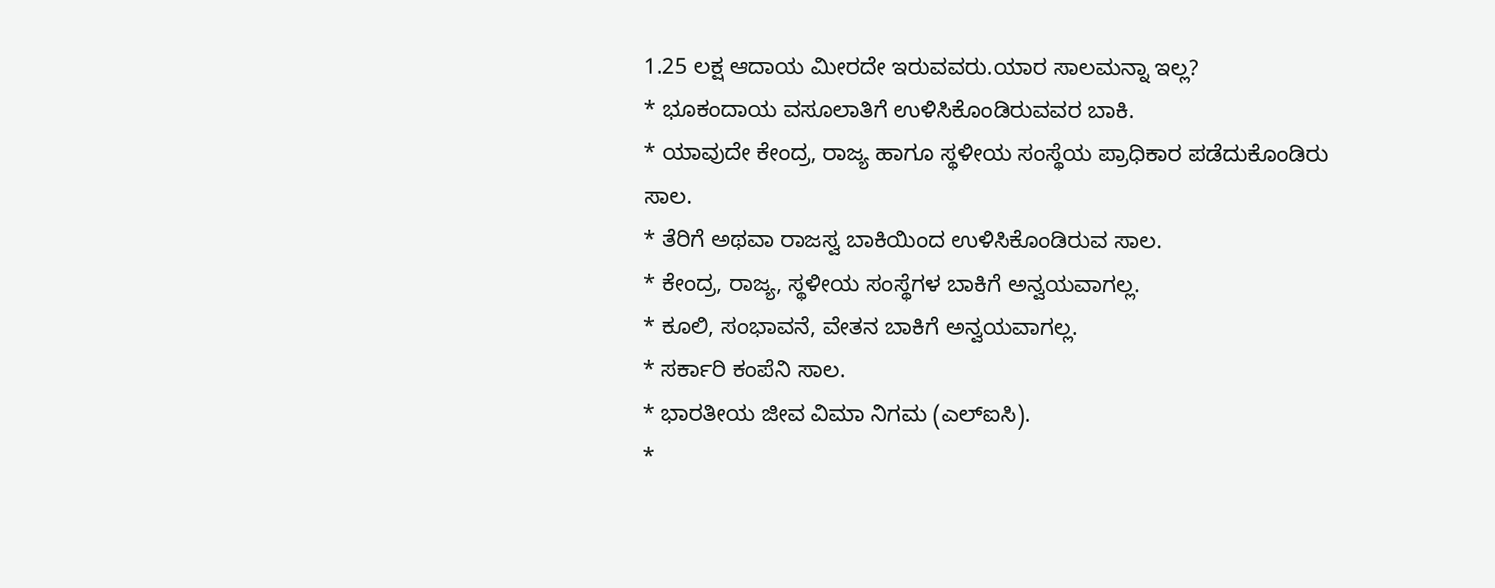1.25 ಲಕ್ಷ ಆದಾಯ ಮೀರದೇ ಇರುವವರು.ಯಾರ ಸಾಲಮನ್ನಾ ಇಲ್ಲ?
* ಭೂಕಂದಾಯ ವಸೂಲಾತಿಗೆ ಉಳಿಸಿಕೊಂಡಿರುವವರ ಬಾಕಿ.
* ಯಾವುದೇ ಕೇಂದ್ರ, ರಾಜ್ಯ ಹಾಗೂ ಸ್ಥಳೀಯ ಸಂಸ್ಥೆಯ ಪ್ರಾಧಿಕಾರ ಪಡೆದುಕೊಂಡಿರು ಸಾಲ.
* ತೆರಿಗೆ ಅಥವಾ ರಾಜಸ್ವ ಬಾಕಿಯಿಂದ ಉಳಿಸಿಕೊಂಡಿರುವ ಸಾಲ.
* ಕೇಂದ್ರ, ರಾಜ್ಯ, ಸ್ಥಳೀಯ ಸಂಸ್ಥೆಗಳ ಬಾಕಿಗೆ ಅನ್ವಯವಾಗಲ್ಲ.
* ಕೂಲಿ, ಸಂಭಾವನೆ, ವೇತನ ಬಾಕಿಗೆ ಅನ್ವಯವಾಗಲ್ಲ.
* ಸರ್ಕಾರಿ ಕಂಪೆನಿ ಸಾಲ.
* ಭಾರತೀಯ ಜೀವ ವಿಮಾ ನಿಗಮ (ಎಲ್‍ಐಸಿ).
*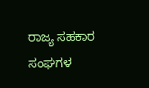ರಾಜ್ಯ ಸಹಕಾರ ಸಂಘಗಳ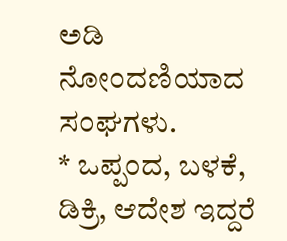ಅಡಿ ನೋಂದಣಿಯಾದ ಸಂಘಗಳು.
* ಒಪ್ಪಂದ, ಬಳಕೆ, ಡಿಕ್ರಿ, ಆದೇಶ ಇದ್ದರೆ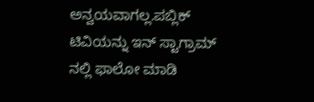ಅನ್ವಯವಾಗಲ್ಲ.ಪಬ್ಲಿಕ್ ಟಿವಿಯನ್ನು ಇನ್ ಸ್ಟಾಗ್ರಾಮ್ ನಲ್ಲಿ ಫಾಲೋ ಮಾಡಿ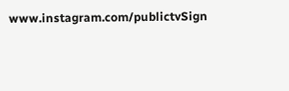www.instagram.com/publictvSign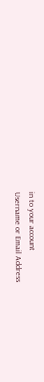in to your account
Username or Email Address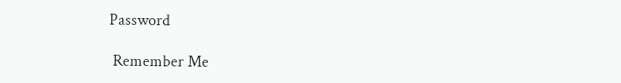Password

 Remember Me